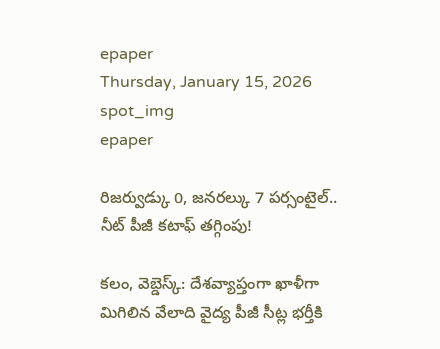epaper
Thursday, January 15, 2026
spot_img
epaper

రిజర్వుడ్కు 0, జనరల్కు 7 పర్సంటైల్.. నీట్ పీజీ కటాఫ్ తగ్గింపు!

కలం, వెబ్డెస్క్: దేశవ్యాప్తంగా ఖాళీగా మిగిలిన వేలాది వైద్య పీజీ సీట్ల భర్తీకి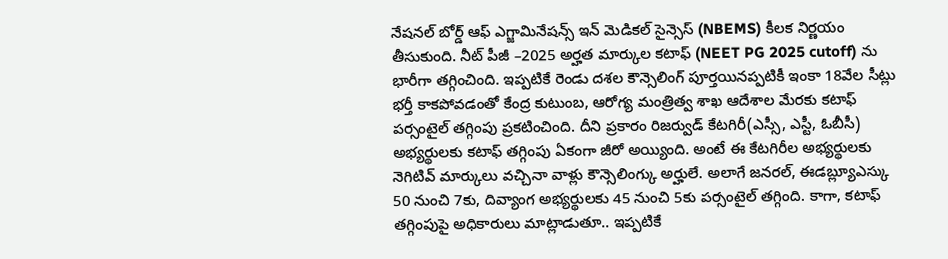నేషనల్ బోర్డ్ ఆఫ్ ఎగ్జామినేషన్స్ ఇన్ మెడికల్ సైన్సెస్ (NBEMS) కీలక నిర్ణయం తీసుకుంది. నీట్ పీజీ –2025 అర్హత మార్కుల కటాఫ్ (NEET PG 2025 cutoff) ను భారీగా తగ్గించింది. ఇప్పటికే రెండు దశల కౌన్సెలింగ్ పూర్తయినప్పటికీ ఇంకా 18వేల సీట్లు భర్తీ కాకపోవడంతో కేంద్ర కుటుంబ, ఆరోగ్య మంత్రిత్వ శాఖ ఆదేశాల మేరకు కటాఫ్ పర్సంటైల్ తగ్గింపు ప్రకటించింది. దీని ప్రకారం రిజర్వుడ్ కేటగిరీ(ఎస్సీ, ఎస్టీ, ఓబీసీ) అభ్యర్థులకు కటాఫ్ తగ్గింపు ఏకంగా జీరో అయ్యింది. అంటే ఈ కేటగిరీల అభ్యర్థులకు నెగిటివ్ మార్కులు వచ్చినా వాళ్లు కౌన్సెలింగ్కు అర్హులే. అలాగే జనరల్, ఈడబ్ల్యూఎస్కు 50 నుంచి 7కు, దివ్యాంగ అభ్యర్థులకు 45 నుంచి 5కు పర్సంటైల్ తగ్గింది. కాగా, కటాఫ్ తగ్గింపుపై అధికారులు మాట్లాడుతూ.. ఇప్పటికే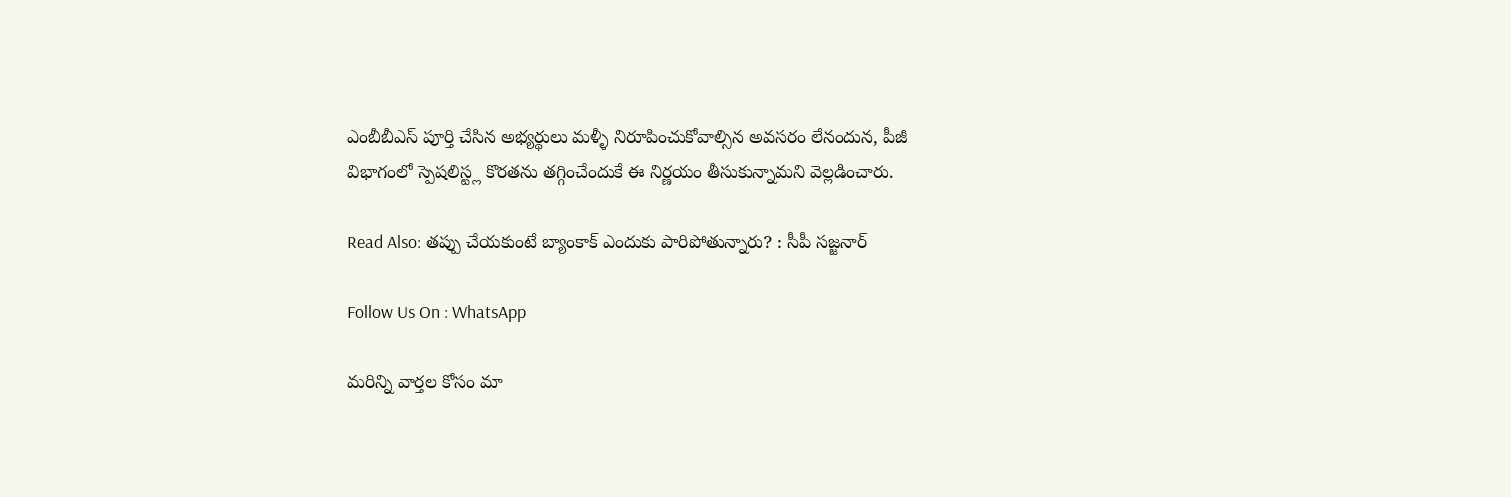ఎంబీబీఎస్ పూర్తి చేసిన అభ్యర్థులు మళ్ళీ నిరూపించుకోవాల్సిన అవసరం లేనందున, పీజీ విభాగంలో స్పెషలిస్ట్ల కొరతను తగ్గించేందుకే ఈ నిర్ణయం తీసుకున్నామని వెల్లడించారు.

Read Also: తప్పు చేయకుంటే బ్యాంకాక్ ఎందుకు పారిపోతున్నారు? : సీపీ సజ్జనార్

Follow Us On : WhatsApp

మ‌రిన్ని వార్త‌ల కోసం మా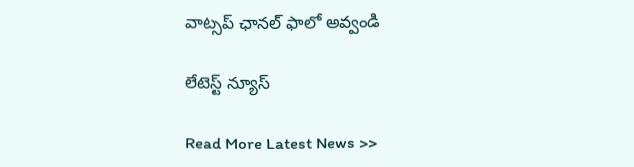వాట్స‌ప్ ఛాన‌ల్ ఫాలో అవ్వండి

లేటెస్ట్ న్యూస్‌

Read More Latest News >>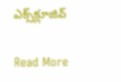ఎక్స్‌క్లూజివ్‌

Read More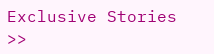Exclusive Stories >>